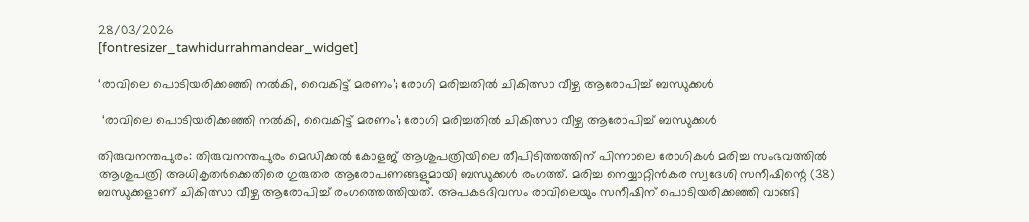28/03/2026
[fontresizer_tawhidurrahmandear_widget]

‘രാവിലെ പൊടിയരിക്കഞ്ഞി നൽകി, വൈകിട്ട് മരണം’; രോഗി മരിച്ചതില്‍ ചികിത്സാ വീഴ്ച ആരോപിച്ച് ബന്ധുക്കൾ

 ‘രാവിലെ പൊടിയരിക്കഞ്ഞി നൽകി, വൈകിട്ട് മരണം’; രോഗി മരിച്ചതില്‍ ചികിത്സാ വീഴ്ച ആരോപിച്ച് ബന്ധുക്കൾ

തിരുവനന്തപുരം: തിരുവനന്തപുരം മെഡിക്കൽ കോളജ് ആശുപത്രിയിലെ തീപിടിത്തത്തിന് പിന്നാലെ രോഗികൾ മരിച്ച സംഭവത്തിൽ ആശുപത്രി അധികൃതർക്കെതിരെ ഗുരുതര ആരോപണങ്ങളുമായി ബന്ധുക്കൾ രംഗത്ത്. മരിച്ച നെയ്യാറ്റിൻകര സ്വദേശി സനീഷിന്റെ (38) ബന്ധുക്കളാണ് ചികിത്സാ വീഴ്ച ആരോപിച്ച് രംഗത്തെത്തിയത്. അപകടദിവസം രാവിലെയും സനീഷിന് പൊടിയരിക്കഞ്ഞി വാങ്ങി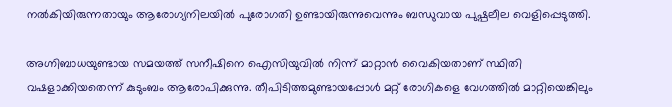നൽകിയിരുന്നതായും ആരോഗ്യനിലയിൽ പുരോഗതി ഉണ്ടായിരുന്നുവെന്നും ബന്ധുവായ പുഷ്പലീല വെളിപ്പെടുത്തി.

അഗ്നിബാധയുണ്ടായ സമയത്ത് സനീഷിനെ ഐസിയുവിൽ നിന്ന് മാറ്റാൻ വൈകിയതാണ് സ്ഥിതി വഷളാക്കിയതെന്ന് കുടുംബം ആരോപിക്കുന്നു. തീപിടിത്തമുണ്ടായപ്പോൾ മറ്റ് രോഗികളെ വേഗത്തിൽ മാറ്റിയെങ്കിലും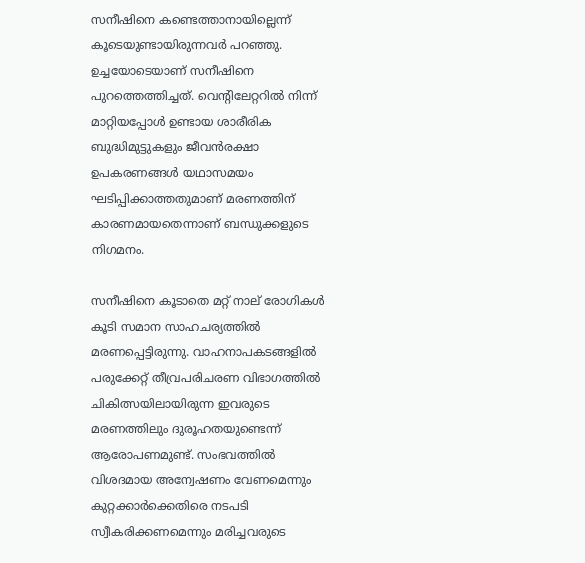സനീഷിനെ കണ്ടെത്താനായില്ലെന്ന് കൂടെയുണ്ടായിരുന്നവർ പറഞ്ഞു. ഉച്ചയോടെയാണ് സനീഷിനെ പുറത്തെത്തിച്ചത്. വെന്റിലേറ്ററിൽ നിന്ന് മാറ്റിയപ്പോൾ ഉണ്ടായ ശാരീരിക ബുദ്ധിമുട്ടുകളും ജീവൻരക്ഷാ ഉപകരണങ്ങൾ യഥാസമയം ഘടിപ്പിക്കാത്തതുമാണ് മരണത്തിന് കാരണമായതെന്നാണ് ബന്ധുക്കളുടെ നിഗമനം.

സനീഷിനെ കൂടാതെ മറ്റ് നാല് രോഗികൾ കൂടി സമാന സാഹചര്യത്തിൽ മരണപ്പെട്ടിരുന്നു. വാഹനാപകടങ്ങളിൽ പരുക്കേറ്റ് തീവ്രപരിചരണ വിഭാഗത്തിൽ ചികിത്സയിലായിരുന്ന ഇവരുടെ മരണത്തിലും ദുരൂഹതയുണ്ടെന്ന് ആരോപണമുണ്ട്. സംഭവത്തിൽ വിശദമായ അന്വേഷണം വേണമെന്നും കുറ്റക്കാർക്കെതിരെ നടപടി സ്വീകരിക്കണമെന്നും മരിച്ചവരുടെ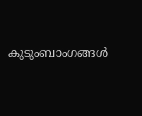കുടുംബാംഗങ്ങൾ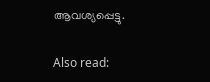ആവശ്യപ്പെട്ടു.

Also read: